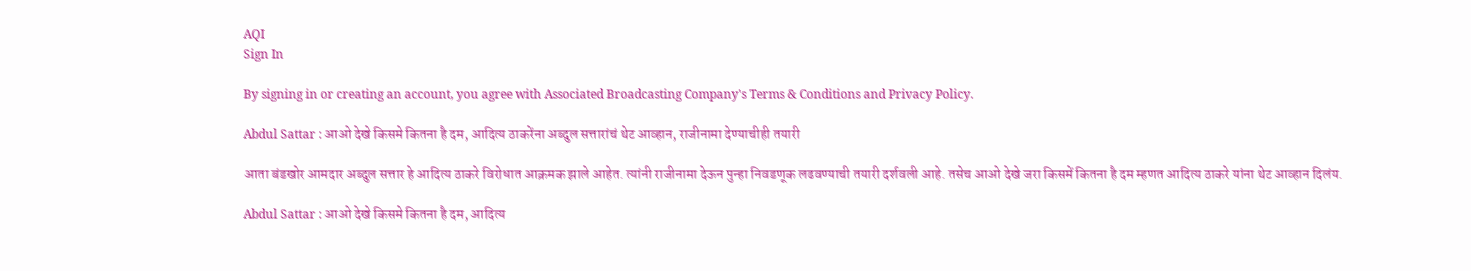AQI
Sign In

By signing in or creating an account, you agree with Associated Broadcasting Company's Terms & Conditions and Privacy Policy.

Abdul Sattar : आओ देखे किसमे कितना है दम, आदित्य ठाकरेंना अब्दुल सत्तारांचं थेट आव्हान, राजीनामा देण्याचीही तयारी

आता बंडखोर आमदार अब्दुल सत्तार हे आदित्य ठाकरे विरोधात आक्रमक झाले आहेत. त्यांनी राजीनामा देऊन पुन्हा निवडणूक लढवण्याची तयारी दर्शवली आहे. तसेच आओ देखे जरा किसमें कितना है दम म्हणत आदित्य ठाकरे यांना थेट आव्हान दिलंय.

Abdul Sattar : आओ देखे किसमे कितना है दम, आदित्य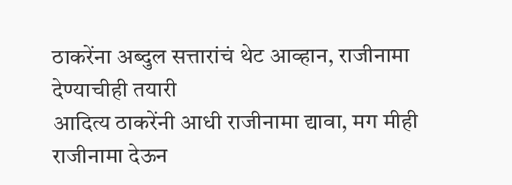ठाकरेंना अब्दुल सत्तारांचं थेट आव्हान, राजीनामा देण्याचीही तयारी
आदित्य ठाकरेंनी आधी राजीनामा द्यावा, मग मीही राजीनामा देऊन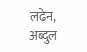लढेन, अब्दुल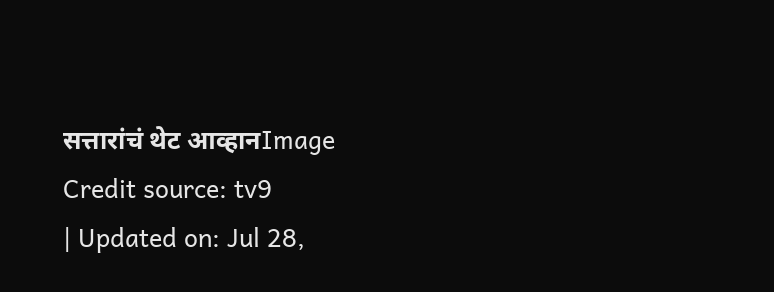सत्तारांचं थेट आव्हानImage Credit source: tv9
| Updated on: Jul 28,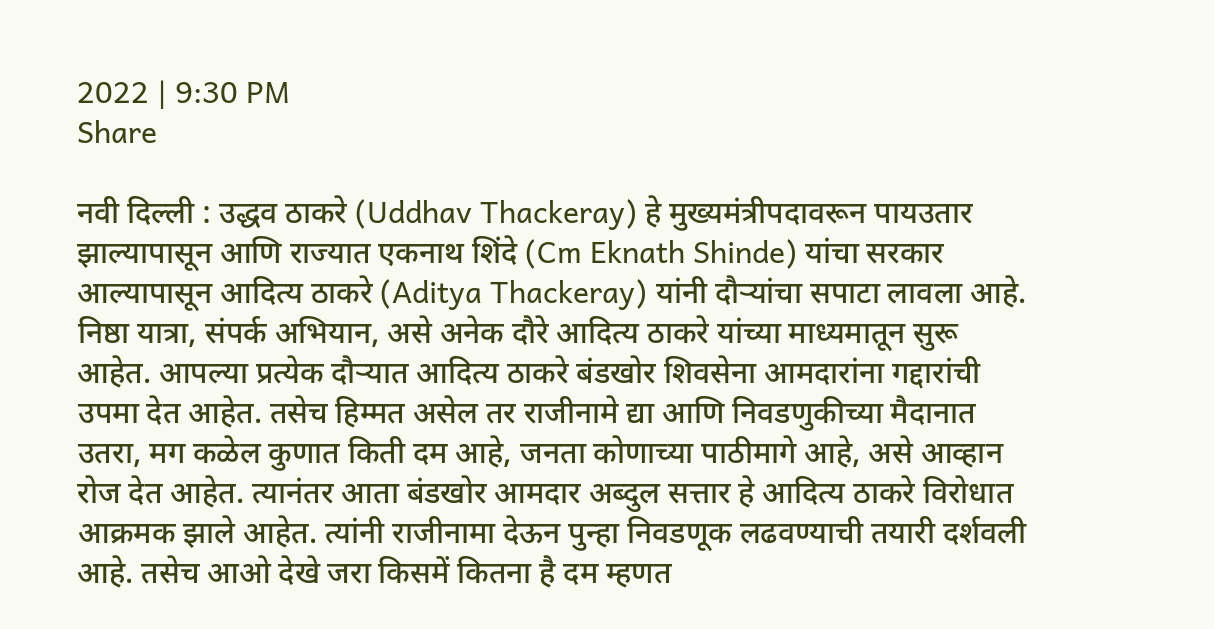2022 | 9:30 PM
Share

नवी दिल्ली : उद्धव ठाकरे (Uddhav Thackeray) हे मुख्यमंत्रीपदावरून पायउतार झाल्यापासून आणि राज्यात एकनाथ शिंदे (Cm Eknath Shinde) यांचा सरकार आल्यापासून आदित्य ठाकरे (Aditya Thackeray) यांनी दौऱ्यांचा सपाटा लावला आहे. निष्ठा यात्रा, संपर्क अभियान, असे अनेक दौरे आदित्य ठाकरे यांच्या माध्यमातून सुरू आहेत. आपल्या प्रत्येक दौऱ्यात आदित्य ठाकरे बंडखोर शिवसेना आमदारांना गद्दारांची उपमा देत आहेत. तसेच हिम्मत असेल तर राजीनामे द्या आणि निवडणुकीच्या मैदानात उतरा, मग कळेल कुणात किती दम आहे, जनता कोणाच्या पाठीमागे आहे, असे आव्हान रोज देत आहेत. त्यानंतर आता बंडखोर आमदार अब्दुल सत्तार हे आदित्य ठाकरे विरोधात आक्रमक झाले आहेत. त्यांनी राजीनामा देऊन पुन्हा निवडणूक लढवण्याची तयारी दर्शवली आहे. तसेच आओ देखे जरा किसमें कितना है दम म्हणत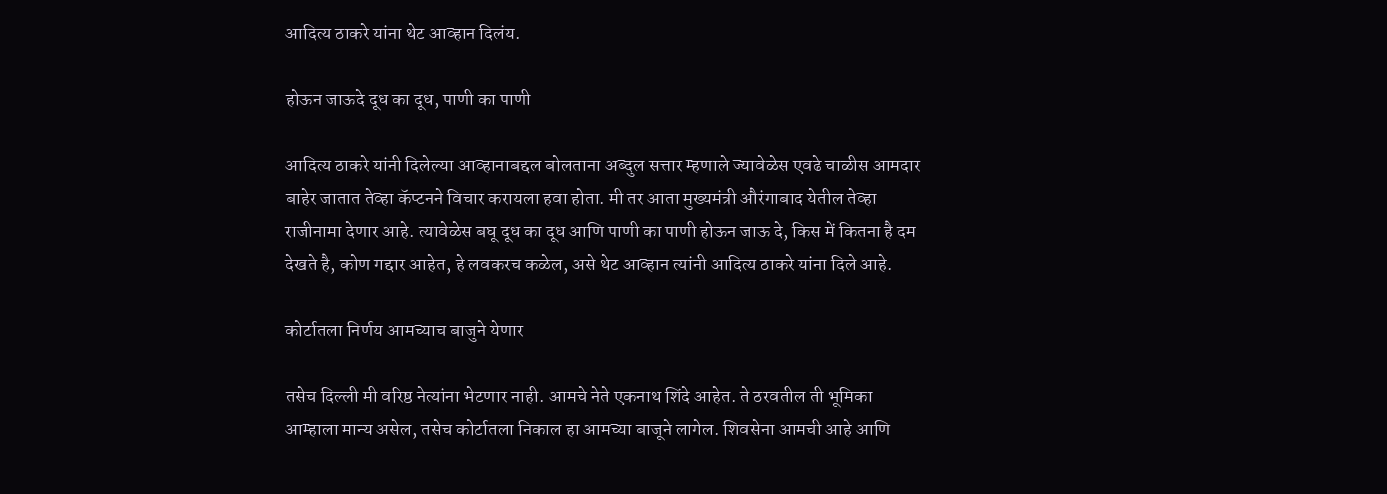आदित्य ठाकरे यांना थेट आव्हान दिलंय.

होऊन जाऊदे दूध का दूध, पाणी का पाणी

आदित्य ठाकरे यांनी दिलेल्या आव्हानाबद्दल बोलताना अब्दुल सत्तार म्हणाले ज्यावेळेस एवढे चाळीस आमदार बाहेर जातात तेव्हा कॅप्टनने विचार करायला हवा होता. मी तर आता मुख्यमंत्री औरंगाबाद येतील तेव्हा राजीनामा देणार आहे. त्यावेळेस बघू दूध का दूध आणि पाणी का पाणी होऊन जाऊ दे, किस में कितना है दम देखते है, कोण गद्दार आहेत, हे लवकरच कळेल, असे थेट आव्हान त्यांनी आदित्य ठाकरे यांना दिले आहे.

कोर्टातला निर्णय आमच्याच बाजुने येणार

तसेच दिल्ली मी वरिष्ठ नेत्यांना भेटणार नाही. आमचे नेते एकनाथ शिंदे आहेत. ते ठरवतील ती भूमिका आम्हाला मान्य असेल, तसेच कोर्टातला निकाल हा आमच्या बाजूने लागेल. शिवसेना आमची आहे आणि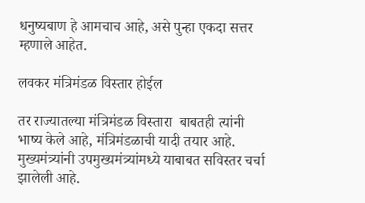धनुष्यबाण हे आमचाच आहे, असे पुन्हा एकदा सत्तर म्हणाले आहेत.

लवकर मंत्रिमंडळ विस्तार होईल

तर राज्यातल्या मंत्रिमंडळ विस्तारा  बाबतही त्यांनी भाष्य केले आहे, मंत्रिमंडळाची यादी तयार आहे. मुख्यमंत्र्यांनी उपमुख्यमंत्र्यांमध्ये याबाबत सविस्तर चर्चा झालेली आहे.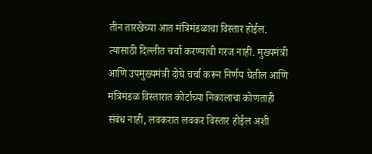तीन तारखेच्या आत मंत्रिमंडळाचा विस्तार होईल. त्यासाठी दिल्लीत चर्चा करण्याची गरज नाही. मुख्यमंत्री आणि उपमुख्यमंत्री दोघे चर्चा करून निर्णय घेतील आणि मंत्रिमंडळ विस्तारात कोर्टाच्या निकालाचा कोणताही संबंध नाही, लवकरात लवकर विस्तार होईल अशी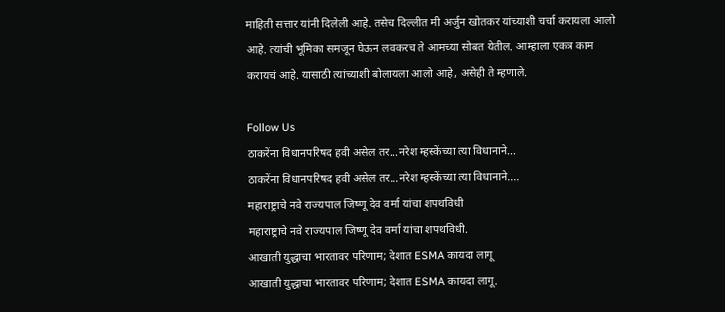माहिती सत्तार यांनी दिलेली आहे. तसेच दिल्लीत मी अर्जुन खोतकर यांच्याशी चर्चा करायला आलो आहे. त्यांची भूमिका समजून घेऊन लवकरच ते आमच्या सोबत येतील. आम्हाला एकत्र काम करायचं आहे. यासाठी त्यांच्याशी बोलायला आलो आहे, असेही ते म्हणाले.

Follow Us
ठाकरेंना विधानपरिषद हवी असेल तर...नरेश म्हस्केंच्या त्या विधानाने...
ठाकरेंना विधानपरिषद हवी असेल तर...नरेश म्हस्केंच्या त्या विधानाने....
महाराष्ट्राचे नवे राज्यपाल जिष्णू देव वर्मा यांचा शपथविधी
महाराष्ट्राचे नवे राज्यपाल जिष्णू देव वर्मा यांचा शपथविधी.
आखाती युद्धाचा भारतावर परिणाम; देशात ESMA कायदा लागू
आखाती युद्धाचा भारतावर परिणाम; देशात ESMA कायदा लागू.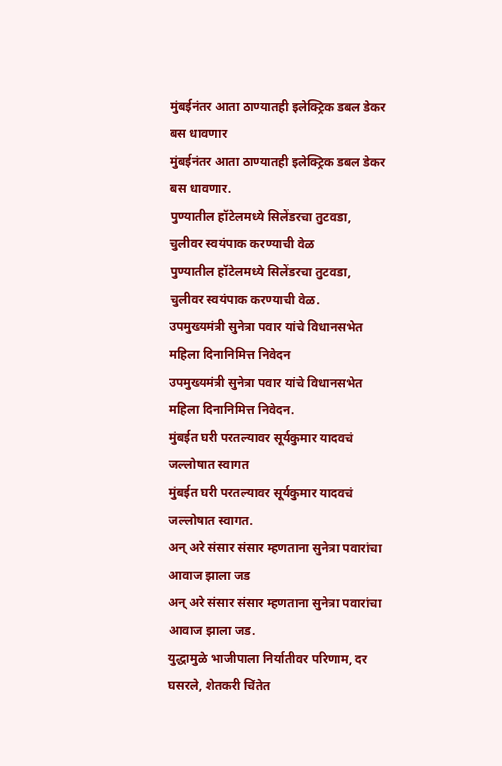मुंबईनंतर आता ठाण्यातही इलेक्ट्रिक डबल डेकर बस धावणार
मुंबईनंतर आता ठाण्यातही इलेक्ट्रिक डबल डेकर बस धावणार.
पुण्यातील हॉटेलमध्ये सिलेंडरचा तुटवडा, चुलीवर स्वयंपाक करण्याची वेळ
पुण्यातील हॉटेलमध्ये सिलेंडरचा तुटवडा, चुलीवर स्वयंपाक करण्याची वेळ.
उपमुख्यमंत्री सुनेत्रा पवार यांचे विधानसभेत महिला दिनानिमित्त निवेदन
उपमुख्यमंत्री सुनेत्रा पवार यांचे विधानसभेत महिला दिनानिमित्त निवेदन.
मुंबईत घरी परतल्यावर सूर्यकुमार यादवचं जल्लोषात स्वागत
मुंबईत घरी परतल्यावर सूर्यकुमार यादवचं जल्लोषात स्वागत.
अन् अरे संसार संसार म्हणताना सुनेत्रा पवारांचा आवाज झाला जड
अन् अरे संसार संसार म्हणताना सुनेत्रा पवारांचा आवाज झाला जड.
युद्धामुळे भाजीपाला निर्यातीवर परिणाम, दर घसरले, शेतकरी चिंतेत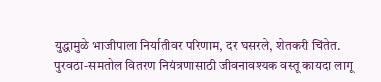युद्धामुळे भाजीपाला निर्यातीवर परिणाम, दर घसरले, शेतकरी चिंतेत.
पुरवठा-समतोल वितरण नियंत्रणासाठी जीवनावश्यक वस्तू कायदा लागू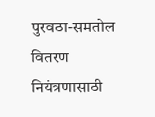पुरवठा-समतोल वितरण नियंत्रणासाठी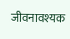जीवनावश्यक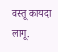वस्तू कायदा लागू.